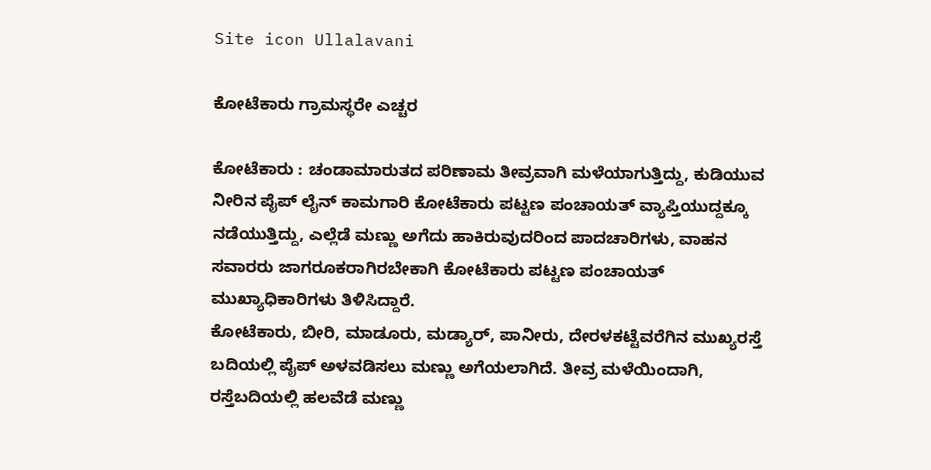Site icon Ullalavani

ಕೋಟೆಕಾರು ಗ್ರಾಮಸ್ಥರೇ ಎಚ್ಚರ

ಕೋಟೆಕಾರು : ಚಂಡಾಮಾರುತದ ಪರಿಣಾಮ ತೀವ್ರವಾಗಿ ಮಳೆಯಾಗುತ್ತಿದ್ದು, ಕುಡಿಯುವ ನೀರಿನ ಪೈಪ್ ಲೈನ್ ಕಾಮಗಾರಿ ಕೋಟೆಕಾರು ಪಟ್ಟಣ ಪಂಚಾಯತ್ ವ್ಯಾಪ್ತಿಯುದ್ದಕ್ಕೂ ನಡೆಯುತ್ತಿದ್ದು, ಎಲ್ಲೆಡೆ ಮಣ್ಣು ಅಗೆದು ಹಾಕಿರುವುದರಿಂದ ಪಾದಚಾರಿಗಳು, ವಾಹನ ಸವಾರರು ಜಾಗರೂಕರಾಗಿರಬೇಕಾಗಿ ಕೋಟೆಕಾರು ಪಟ್ಟಣ ಪಂಚಾಯತ್ ಮುಖ್ಯಾಧಿಕಾರಿಗಳು ತಿಳಿಸಿದ್ದಾರೆ.
ಕೋಟೆಕಾರು, ಬೀರಿ, ಮಾಡೂರು, ಮಡ್ಯಾರ್, ಪಾನೀರು, ದೇರಳಕಟ್ಟೆವರೆಗಿನ ಮುಖ್ಯರಸ್ತೆ ಬದಿಯಲ್ಲಿ ಪೈಪ್ ಅಳವಡಿಸಲು ಮಣ್ಣು ಅಗೆಯಲಾಗಿದೆ. ತೀವ್ರ ಮಳೆಯಿಂದಾಗಿ, ರಸ್ತೆಬದಿಯಲ್ಲಿ ಹಲವೆಡೆ ಮಣ್ಣು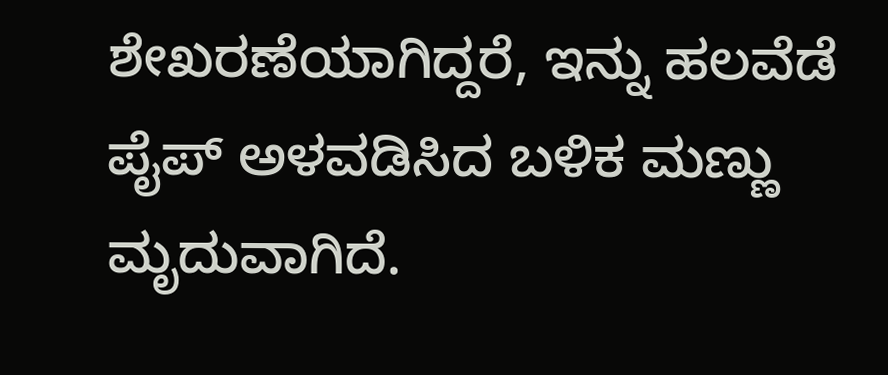ಶೇಖರಣೆಯಾಗಿದ್ದರೆ, ಇನ್ನು ಹಲವೆಡೆ ಪೈಪ್ ಅಳವಡಿಸಿದ ಬಳಿಕ ಮಣ್ಣು ಮೃದುವಾಗಿದೆ.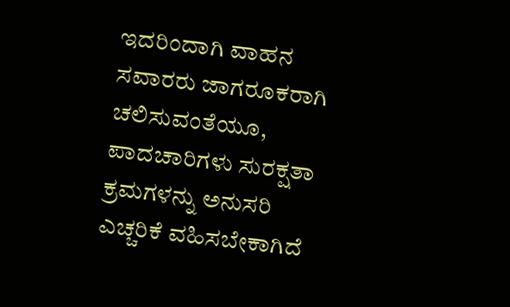ಇದರಿಂದಾಗಿ ವಾಹನ ಸವಾರರು ಜಾಗರೂಕರಾಗಿ ಚಲಿಸುವಂತೆಯೂ, ಪಾದಚಾರಿಗಳು ಸುರಕ್ಷತಾ ಕ್ರಮಗಳನ್ನು ಅನುಸರಿ ಎಚ್ಚರಿಕೆ ವಹಿಸಬೇಕಾಗಿದೆ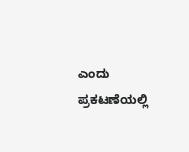ಎಂದು ಪ್ರಕಟಣೆಯಲ್ಲಿ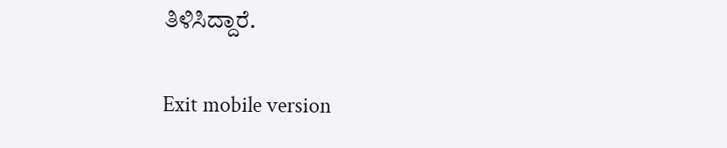ತಿಳಿಸಿದ್ದಾರೆ.

Exit mobile version